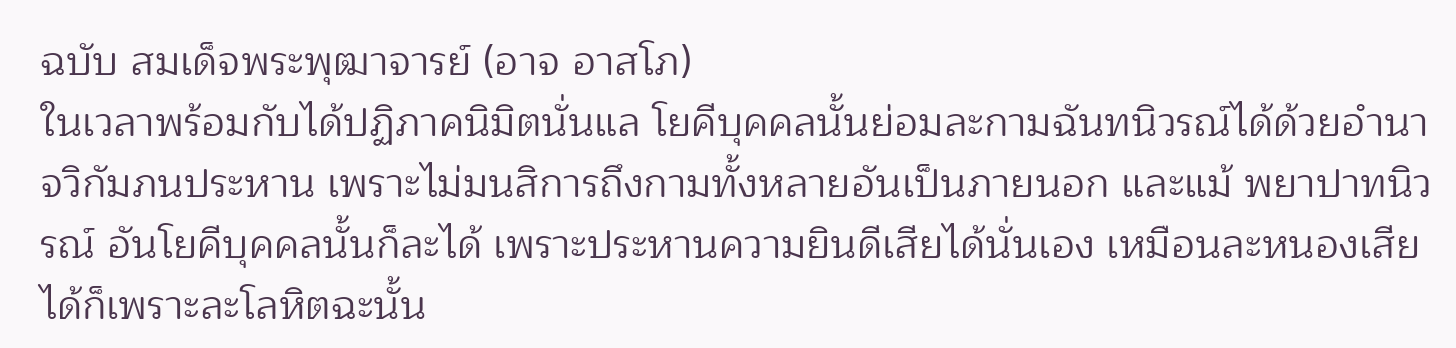ฉบับ สมเด็จพระพุฒาจารย์ (อาจ อาสโภ)
ในเวลาพร้อมกับได้ปฏิภาคนิมิตนั่นแล โยคีบุคคลนั้นย่อมละกามฉันทนิวรณ์ได้ด้วยอำนาจวิกัมภนประหาน เพราะไม่มนสิการถึงกามทั้งหลายอันเป็นภายนอก และแม้ พยาปาทนิวรณ์ อันโยคีบุคคลนั้นก็ละได้ เพราะประหานความยินดีเสียได้นั่นเอง เหมือนละหนองเสียได้ก็เพราะละโลหิตฉะนั้น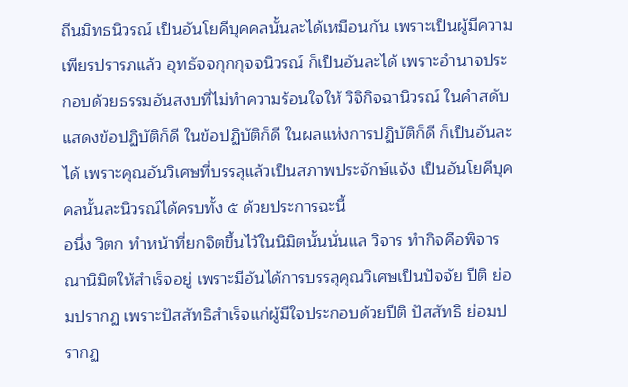ถีนมิทธนิวรณ์ เป็นอันโยคีบุคคลนั้นละได้เหมือนกัน เพราะเป็นผู้มีความเพียรปรารภแล้ว อุทธัจจกุกกุจจนิวรณ์ ก็เป็นอันละได้ เพราะอำนาจประกอบด้วยธรรมอันสงบที่ไม่ทำความร้อนใจให้ วิจิกิจฉานิวรณ์ ในคำสดับแสดงข้อปฏิบัติก็ดี ในข้อปฏิบัติก็ดี ในผลแห่งการปฏิบัติก็ดี ก็เป็นอันละได้ เพราะคุณอันวิเศษที่บรรลุแล้วเป็นสภาพประจักษ์แจ้ง เป็นอันโยคีบุคคลนั้นละนิวรณ์ได้ครบทั้ง ๕ ด้วยประการฉะนี้
อนึ่ง วิตก ทำหน้าที่ยกจิตขึ้นไว้ในนิมิตนั้นนั่นแล วิจาร ทำกิจคือพิจารณานิมิตให้สำเร็จอยู่ เพราะมีอันได้การบรรลุคุณวิเศษเป็นปัจจัย ปีติ ย่อมปรากฏ เพราะปัสสัทธิสำเร็จแก่ผู้มีใจประกอบด้วยปีติ ปัสสัทธิ ย่อมปรากฏ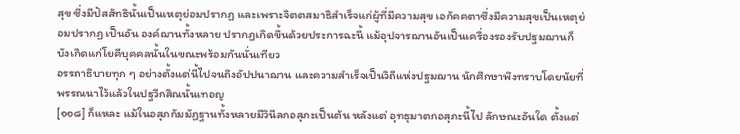สุข ซึ่งมีปัสสัทธินั้นเป็นเหตุย่อมปรากฏ และเพราะจิตตสมาธิสำเร็จแก่ผู้ที่มีความสุข เอกัคคตาซึ่งมีความสุขเป็นเหตุย่อมปรากฏ เป็นอัน องค์ฌานทั้งหลาย ปรากฏเกิดขึ้นด้วยประการฉะนี้ แม้อุปจารฌานอันเป็นเครื่องรองรับปฐมฌานก็บังเกิดแก่โยคีบุคคลนั้นในขณะพร้อมกันนั่นเทียว
อรรถาธิบายทุก ๆ อย่างตั้งแต่นี้ไปจนถึงอัปปนาฌาน และความสำเร็จเป็นวิถีแห่งปฐมฌาน นักศึกษาพึงทราบโดยนัยที่พรรณนาไว้แล้วในปฐวีกสิณนั้นเทอญ
[๑๑๘] ก็แหละ แม้ในอสุภกัมมัฏฐานทั้งหลายมีวินีลกอสุภะเป็นต้น หลังแต่ อุทธุมาตกอสุภะนี้ไป ลักษณะอันใด ตั้งแต่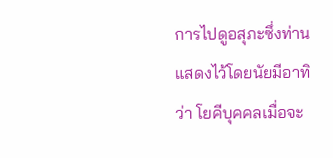การไปดูอสุภะซึ่งท่านแสดงไว้โดยนัยมีอาทิว่า โยคีบุคคลเมื่อจะ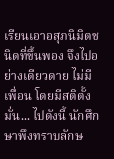เรียนเอาอสุภนิมิตชนิดที่ขึ้นพอง จึงไปอย่างเดียวดาย ไม่มีเพื่อน โดยมีสติตั้งมั่น... ไปดังนี้ นักศึกษาพึงทราบลักษ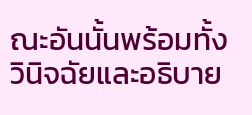ณะอันนั้นพร้อมทั้งวินิจฉัยและอธิบาย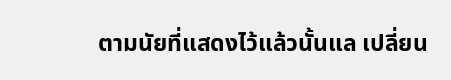ตามนัยที่แสดงไว้แล้วนั้นแล เปลี่ยน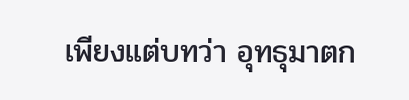เพียงแต่บทว่า อุทธุมาตก